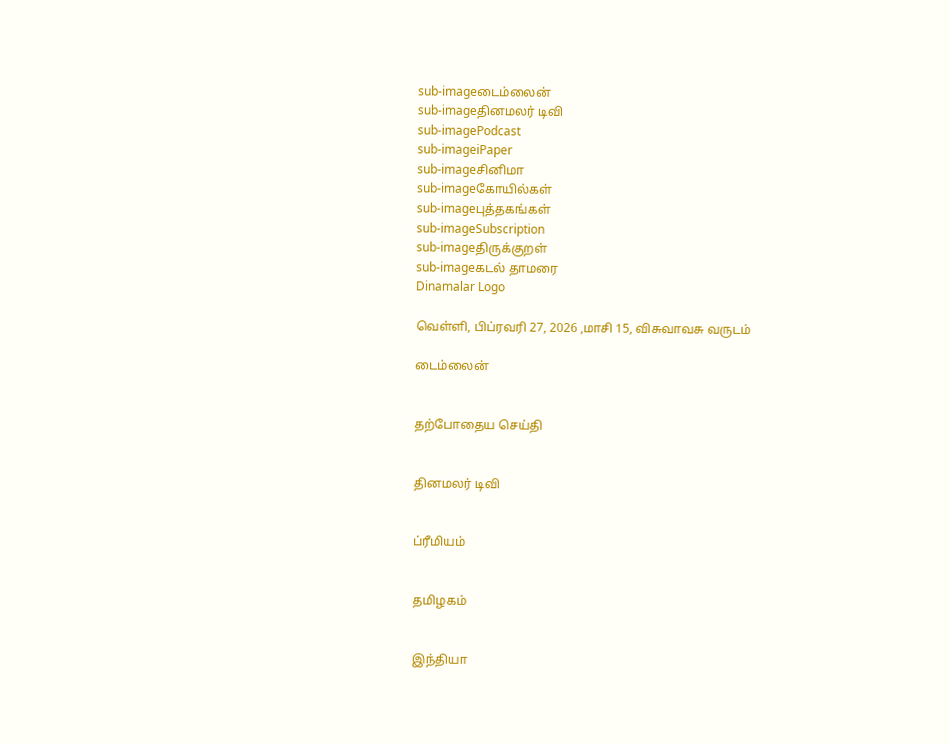sub-imageடைம்லைன்
sub-imageதினமலர் டிவி
sub-imagePodcast
sub-imageiPaper
sub-imageசினிமா
sub-imageகோயில்கள்
sub-imageபுத்தகங்கள்
sub-imageSubscription
sub-imageதிருக்குறள்
sub-imageகடல் தாமரை
Dinamalar Logo

வெள்ளி, பிப்ரவரி 27, 2026 ,மாசி 15, விசுவாவசு வருடம்

டைம்லைன்


தற்போதைய செய்தி


தினமலர் டிவி


ப்ரீமியம்


தமிழகம்


இந்தியா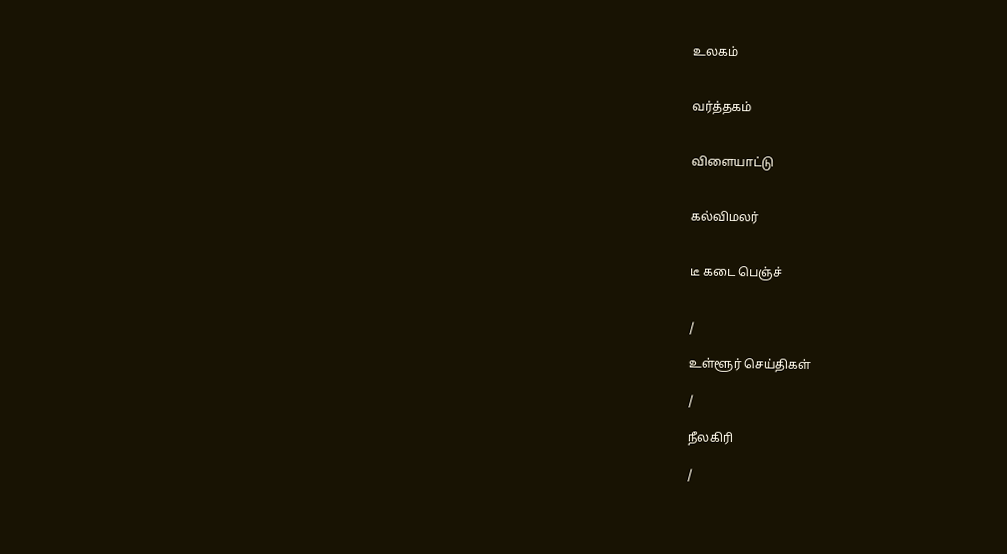உலகம்


வர்த்தகம்


விளையாட்டு


கல்விமலர்


டீ கடை பெஞ்ச்


/

உள்ளூர் செய்திகள்

/

நீலகிரி

/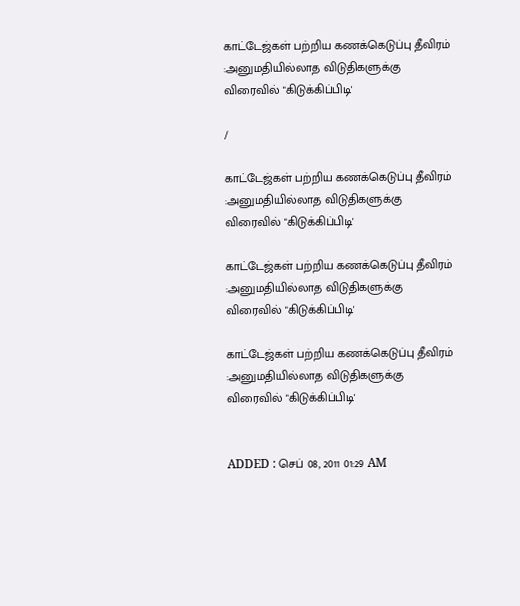காட்டேஜ்கள் பற்றிய கணக்கெடுப்பு தீவிரம் :அனுமதியில்லாத விடுதிகளுக்கு விரைவில் "கிடுக்கிப்பிடி'

/

காட்டேஜ்கள் பற்றிய கணக்கெடுப்பு தீவிரம் :அனுமதியில்லாத விடுதிகளுக்கு விரைவில் "கிடுக்கிப்பிடி'

காட்டேஜ்கள் பற்றிய கணக்கெடுப்பு தீவிரம் :அனுமதியில்லாத விடுதிகளுக்கு விரைவில் "கிடுக்கிப்பிடி'

காட்டேஜ்கள் பற்றிய கணக்கெடுப்பு தீவிரம் :அனுமதியில்லாத விடுதிகளுக்கு விரைவில் "கிடுக்கிப்பிடி'


ADDED : செப் 08, 2011 01:29 AM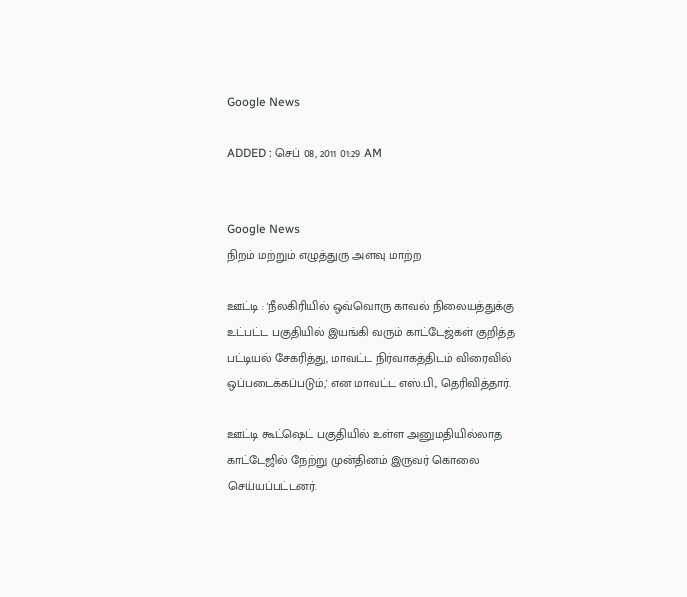Google News

ADDED : செப் 08, 2011 01:29 AM


Google News
நிறம் மற்றும் எழுத்துரு அளவு மாற்ற

ஊட்டி : 'நீலகிரியில் ஒவ்வொரு காவல் நிலையத்துக்கு உட்பட்ட பகுதியில் இயங்கி வரும் காட்டேஜ்கள் குறித்த பட்டியல் சேகரித்து, மாவட்ட நிர்வாகத்திடம் விரைவில் ஒப்படைக்கப்படும்,' என மாவட்ட எஸ்.பி., தெரிவித்தார்.

ஊட்டி கூட்ஷெட் பகுதியில் உள்ள அனுமதியில்லாத காட்டேஜில் நேற்று முன்தினம் இருவர் கொலை செய்யப்பட்டனர்.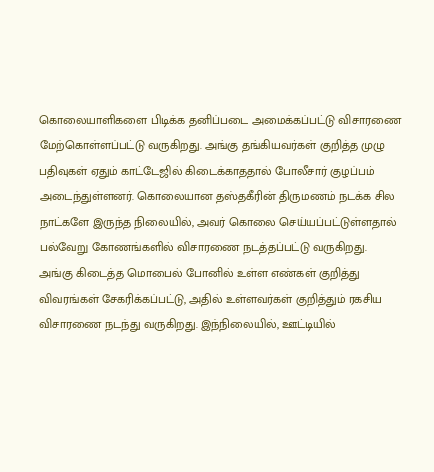கொலையாளிகளை பிடிக்க தனிப்படை அமைக்கப்பட்டு விசாரணை மேற்கொள்ளப்பட்டு வருகிறது. அங்கு தங்கியவர்கள் குறித்த முழு பதிவுகள் ஏதும் காட்டேஜில் கிடைக்காததால் போலீசார் குழப்பம் அடைந்துள்ளனர். கொலையான தஸ்தகீரின் திருமணம் நடக்க சில நாட்களே இருந்த நிலையில், அவர் கொலை செய்யப்பட்டுள்ளதால் பல்வேறு கோணங்களில் விசாரணை நடத்தப்பட்டு வருகிறது. அங்கு கிடைத்த மொபைல் போனில் உள்ள எண்கள் குறித்து விவரங்கள் சேகரிக்கப்பட்டு, அதில் உள்ளவர்கள் குறித்தும் ரகசிய விசாரணை நடந்து வருகிறது. இந்நிலையில், ஊட்டியில்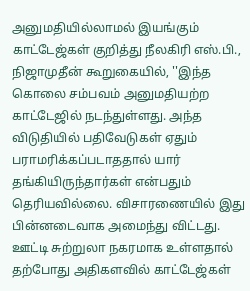அனுமதியில்லாமல் இயங்கும் காட்டேஜ்கள் குறித்து நீலகிரி எஸ்.பி., நிஜாமுதீன் கூறுகையில், ''இந்த கொலை சம்பவம் அனுமதியற்ற காட்டேஜில் நடந்துள்ளது. அந்த விடுதியில் பதிவேடுகள் ஏதும் பராமரிக்கப்படாததால் யார் தங்கியிருந்தார்கள் என்பதும் தெரியவில்லை. விசாரணையில் இது பின்னடைவாக அமைந்து விட்டது. ஊட்டி சுற்றுலா நகரமாக உள்ளதால் தற்போது அதிகளவில் காட்டேஜ்கள்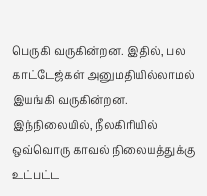பெருகி வருகின்றன. இதில், பல காட்டேஜ்கள் அனுமதியில்லாமல் இயங்கி வருகின்றன. இந்நிலையில், நீலகிரியில் ஒவ்வொரு காவல் நிலையத்துக்கு உட்பட்ட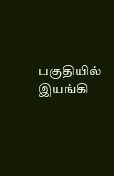பகுதியில் இயங்கி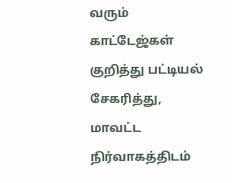வரும் காட்டேஜ்கள் குறித்து பட்டியல் சேகரித்து, மாவட்ட நிர்வாகத்திடம்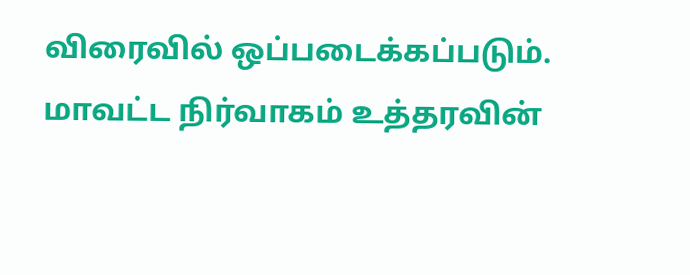விரைவில் ஒப்படைக்கப்படும். மாவட்ட நிர்வாகம் உத்தரவின்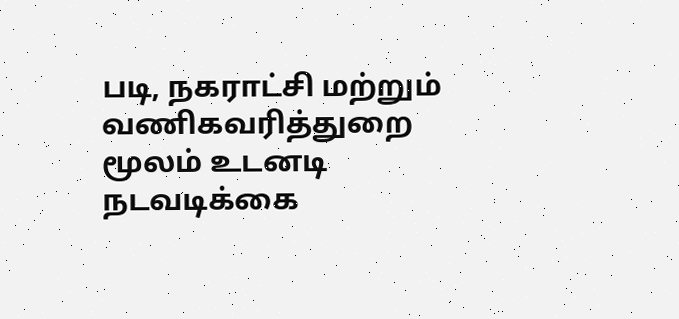படி, நகராட்சி மற்றும் வணிகவரித்துறை மூலம் உடனடி நடவடிக்கை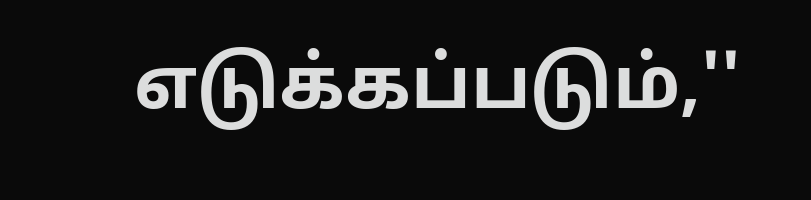எடுக்கப்படும்,''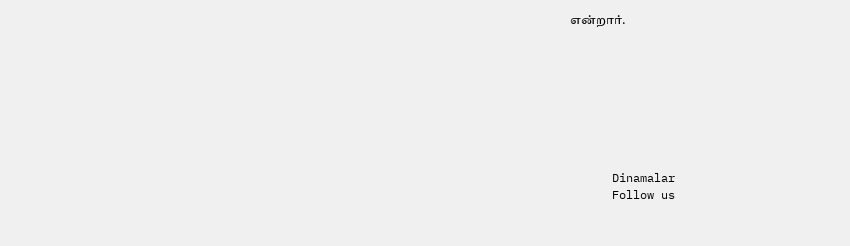என்றார்.








      Dinamalar
      Follow us